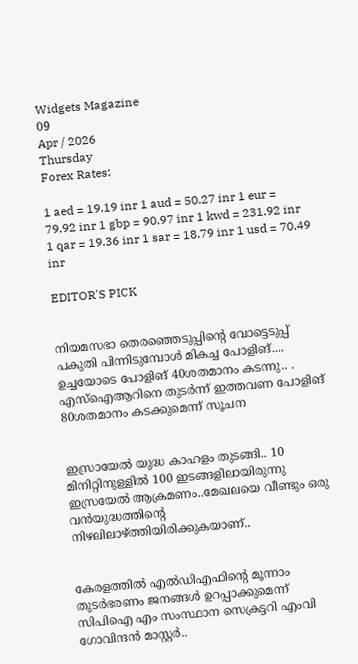Widgets Magazine
09
Apr / 2026
Thursday
Forex Rates:

1 aed = 19.19 inr 1 aud = 50.27 inr 1 eur = 79.92 inr 1 gbp = 90.97 inr 1 kwd = 231.92 inr 1 qar = 19.36 inr 1 sar = 18.79 inr 1 usd = 70.49 inr

EDITOR'S PICK


നിയമസഭാ തെരഞ്ഞെടുപ്പിന്‍റെ വോട്ടെടുപ്പ് പകുതി പിന്നിടുമ്പോള്‍ മികച്ച പോളിങ്.... ഉച്ചയോടെ പോളിങ് 40ശതമാനം കടന്നു.. . എസ്ഐആറിനെ തുടര്‍ന്ന് ഇത്തവണ പോളിങ് 80ശതമാനം കടക്കുമെന്ന് സൂചന


ഇസ്രായേൽ യുദ്ധ കാഹളം തുടങ്ങി.. 10 മിനിറ്റിനുള്ളില്‍ 100 ഇടങ്ങളിലായിരുന്നു ഇസ്രയേല്‍ ആക്രമണം..മേഖലയെ വീണ്ടും ഒരു വന്‍യുദ്ധത്തിന്റെ നിഴലിലാഴ്ത്തിയിരിക്കുകയാണ്..


കേരളത്തിൽ എൽഡിഎഫിന്റെ മൂന്നാം തുടർഭരണം ജനങ്ങൾ ഉറപ്പാക്കുമെന്ന് സിപിഐ എം സംസ്ഥാന സെക്രട്ടറി എംവി ഗോവിന്ദൻ മാസ്റ്റർ..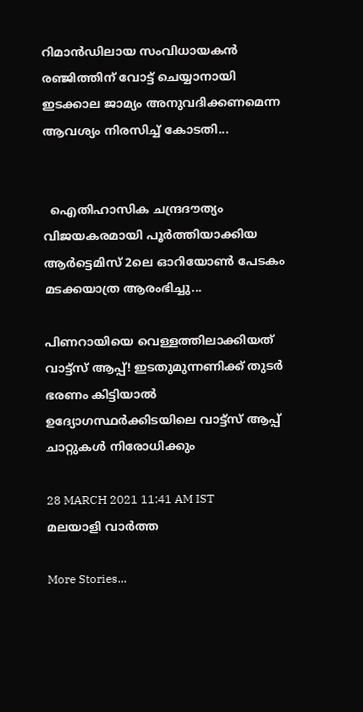റിമാൻഡിലായ സംവിധായകൻ രഞ്ജിത്തിന് വോട്ട് ചെയ്യാനായി ഇടക്കാല ജാമ്യം അനുവദിക്കണമെന്ന ആവശ്യം നിരസിച്ച് കോടതി...


  ഐതിഹാസിക ചന്ദ്രദൗത്യം വിജയകരമായി പൂർത്തിയാക്കിയ ആർട്ടെമിസ് 2ലെ ഓറിയോൺ പേടകം മടക്കയാത്ര ആരംഭിച്ചു...

പിണറായിയെ വെള്ളത്തിലാക്കിയത് വാട്ട്‌സ് ആപ്പ്! ഇടതുമുന്നണിക്ക് തുടര്‍ ഭരണം കിട്ടിയാല്‍ ഉദ്യോഗസ്ഥര്‍ക്കിടയിലെ വാട്ട്‌സ് ആപ്പ് ചാറ്റുകള്‍ നിരോധിക്കും

28 MARCH 2021 11:41 AM IST
മലയാളി വാര്‍ത്ത

More Stories...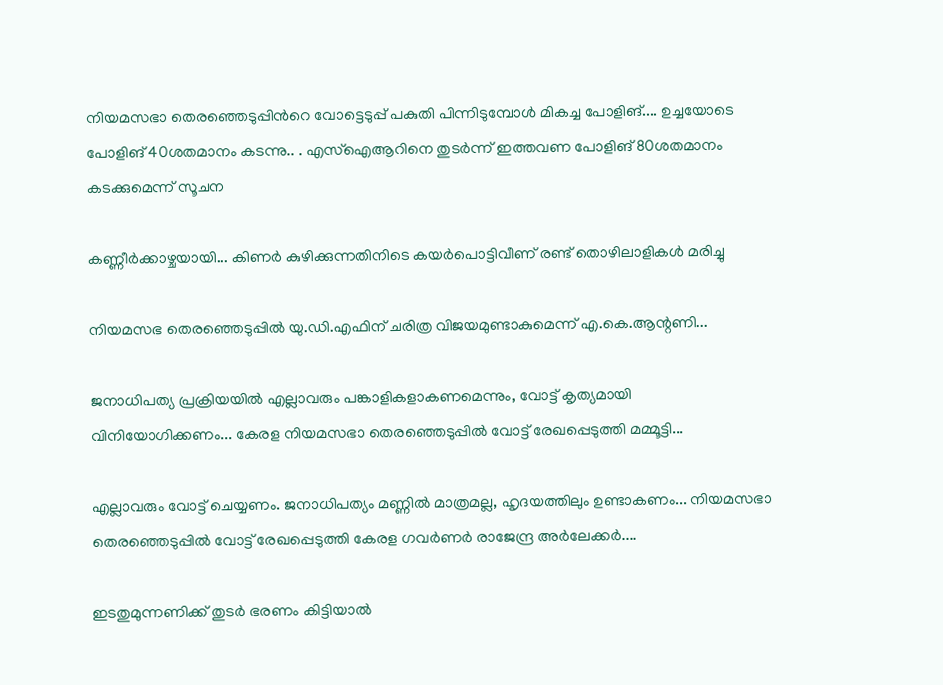നിയമസഭാ തെരഞ്ഞെടുപ്പിന്‍റെ വോട്ടെടുപ്പ് പകുതി പിന്നിടുമ്പോള്‍ മികച്ച പോളിങ്.... ഉച്ചയോടെ പോളിങ് 40ശതമാനം കടന്നു.. . എസ്ഐആറിനെ തുടര്‍ന്ന് ഇത്തവണ പോളിങ് 80ശതമാനം കടക്കുമെന്ന് സൂചന

കണ്ണീർക്കാഴ്ചയായി... കിണർ കുഴിക്കുന്നതിനിടെ കയർപൊട്ടിവീണ് രണ്ട് തൊഴിലാളികൾ മരിച്ചു

നിയമസഭ തെരഞ്ഞെടുപ്പിൽ യു.ഡി.എഫിന് ചരിത്ര വിജയമുണ്ടാകുമെന്ന് എ.കെ.ആന്റണി...

ജനാധിപത്യ പ്രക്രിയയിൽ എല്ലാവരും പങ്കാളികളാകണമെന്നും, വോട്ട് കൃത്യമായി വിനിയോഗിക്കണം... കേരള നിയമസഭാ തെരഞ്ഞെടുപ്പിൽ വോട്ട് രേഖപ്പെടുത്തി മമ്മൂട്ടി...

എല്ലാവരും വോട്ട് ചെയ്യണം. ജനാധിപത്യം മണ്ണിൽ മാത്രമല്ല, ഹൃദയത്തിലും ഉണ്ടാകണം... നിയമസഭാ തെരഞ്ഞെടുപ്പിൽ വോട്ട് രേഖപ്പെടുത്തി കേരള ഗവർണർ രാജേന്ദ്ര അർലേക്കർ....

ഇടതുമുന്നണിക്ക് തുടര്‍ ഭരണം കിട്ടിയാല്‍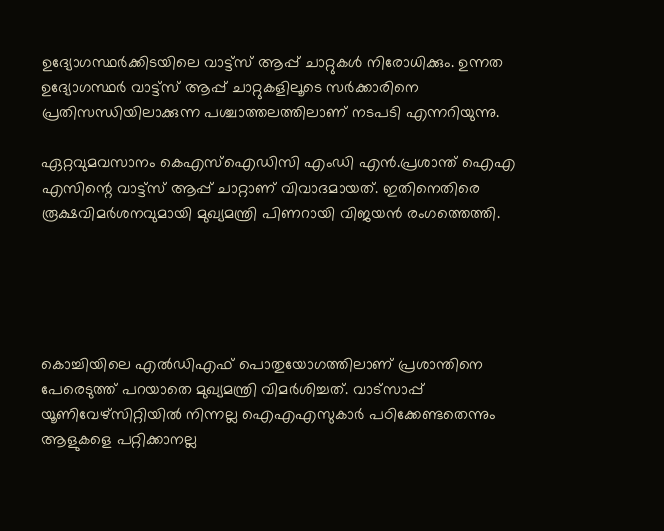ഉദ്യോഗസ്ഥര്‍ക്കിടയിലെ വാട്ട്‌സ് ആപ്പ് ചാറ്റുകള്‍ നിരോധിക്കും. ഉന്നത ഉദ്യോഗസ്ഥര്‍ വാട്ട്‌സ് ആപ്പ് ചാറ്റുകളിലൂടെ സര്‍ക്കാരിനെ പ്രതിസന്ധിയിലാക്കുന്ന പശ്ചാത്തലത്തിലാണ് നടപടി എന്നറിയുന്നു.

ഏറ്റവുമവസാനം കെഎസ്‌ഐഡിസി എംഡി എന്‍.പ്രശാന്ത് ഐഎ എസിന്റെ വാട്ട്‌സ് ആപ്പ് ചാറ്റാണ് വിവാദമായത്. ഇതിനെതിരെ രൂക്ഷവിമര്‍ശനവുമായി മുഖ്യമന്ത്രി പിണറായി വിജയന്‍ രംഗത്തെത്തി.





കൊച്ചിയിലെ എല്‍ഡിഎഫ് പൊതുയോഗത്തിലാണ് പ്രശാന്തിനെ പേരെടുത്ത് പറയാതെ മുഖ്യമന്ത്രി വിമര്‍ശിച്ചത്. വാട്‌സാപ്പ് യൂണിവേഴ്‌സിറ്റിയില്‍ നിന്നല്ല ഐഎഎസുകാര്‍ പഠിക്കേണ്ടതെന്നും ആളുകളെ പറ്റിക്കാനല്ല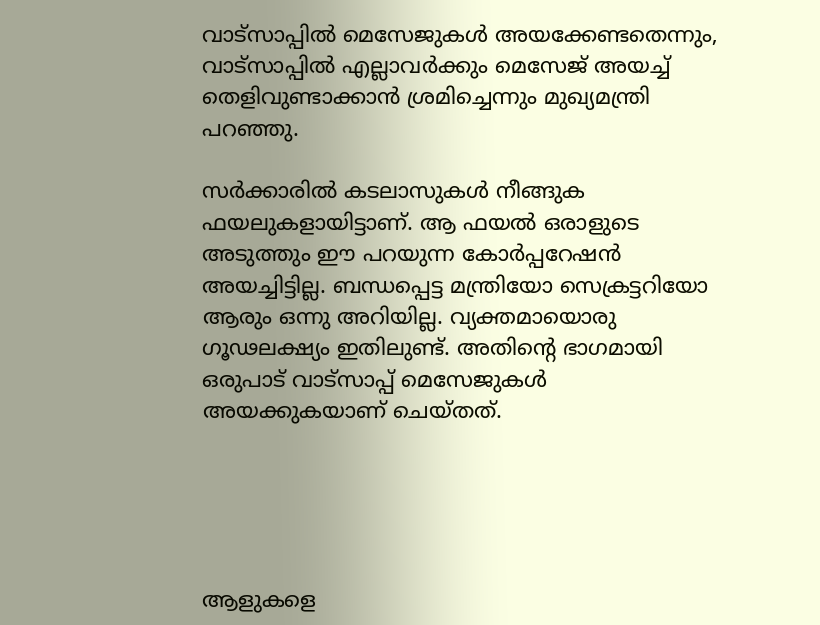വാട്‌സാപ്പില്‍ മെസേജുകള്‍ അയക്കേണ്ടതെന്നും, വാട്‌സാപ്പില്‍ എല്ലാവര്‍ക്കും മെസേജ് അയച്ച് തെളിവുണ്ടാക്കാന്‍ ശ്രമിച്ചെന്നും മുഖ്യമന്ത്രി പറഞ്ഞു.

സര്‍ക്കാരില്‍ കടലാസുകള്‍ നീങ്ങുക ഫയലുകളായിട്ടാണ്. ആ ഫയല്‍ ഒരാളുടെ അടുത്തും ഈ പറയുന്ന കോര്‍പ്പറേഷന്‍ അയച്ചിട്ടില്ല. ബന്ധപ്പെട്ട മന്ത്രിയോ സെക്രട്ടറിയോ ആരും ഒന്നു അറിയില്ല. വ്യക്തമായൊരു ഗൂഢലക്ഷ്യം ഇതിലുണ്ട്. അതിന്റെ ഭാഗമായി ഒരുപാട് വാട്‌സാപ്പ് മെസേജുകള്‍ അയക്കുകയാണ് ചെയ്തത്.





ആളുകളെ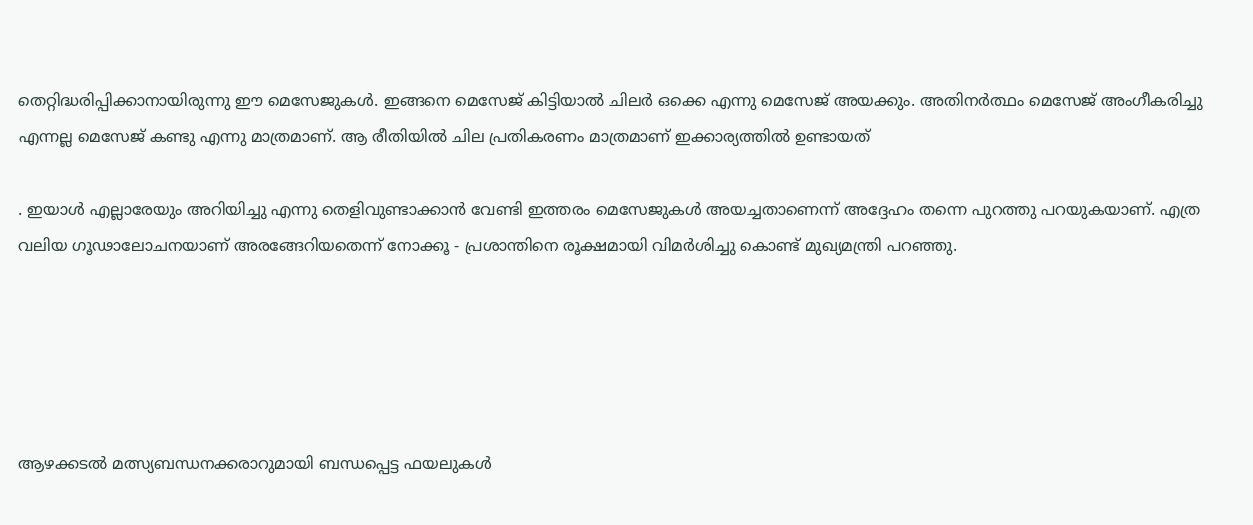തെറ്റിദ്ധരിപ്പിക്കാനായിരുന്നു ഈ മെസേജുകള്‍. ഇങ്ങനെ മെസേജ് കിട്ടിയാല്‍ ചിലര്‍ ഒക്കെ എന്നു മെസേജ് അയക്കും. അതിനര്‍ത്ഥം മെസേജ് അംഗീകരിച്ചു എന്നല്ല മെസേജ് കണ്ടു എന്നു മാത്രമാണ്. ആ രീതിയില്‍ ചില പ്രതികരണം മാത്രമാണ് ഇക്കാര്യത്തില്‍ ഉണ്ടായത്

. ഇയാള്‍ എല്ലാരേയും അറിയിച്ചു എന്നു തെളിവുണ്ടാക്കാന്‍ വേണ്ടി ഇത്തരം മെസേജുകള്‍ അയച്ചതാണെന്ന് അദ്ദേഹം തന്നെ പുറത്തു പറയുകയാണ്. എത്ര വലിയ ഗൂഢാലോചനയാണ് അരങ്ങേറിയതെന്ന് നോക്കൂ - പ്രശാന്തിനെ രൂക്ഷമായി വിമര്‍ശിച്ചു കൊണ്ട് മുഖ്യമന്ത്രി പറഞ്ഞു.





ആഴക്കടല്‍ മത്സ്യബന്ധനക്കരാറുമായി ബന്ധപ്പെട്ട ഫയലുകള്‍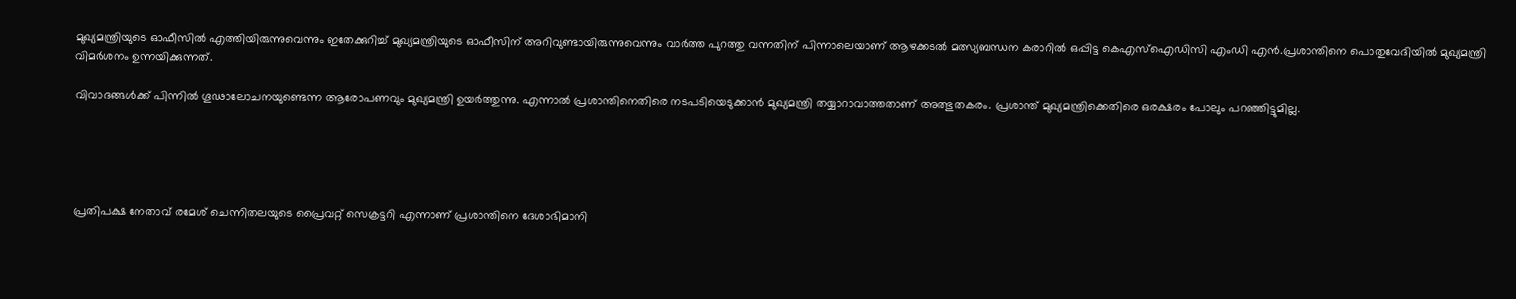മുഖ്യമന്ത്രിയുടെ ഓഫീസില്‍ എത്തിയിരുന്നുവെന്നും ഇതേക്കുറിച്ച് മുഖ്യമന്ത്രിയുടെ ഓഫീസിന് അറിവുണ്ടായിരുന്നുവെന്നും വാര്‍ത്ത പുറത്തു വന്നതിന് പിന്നാലെയാണ് ആഴക്കടല്‍ മത്സ്യബന്ധന കരാറില്‍ ഒപ്പിട്ട കെഎസ്‌ഐഡിസി എംഡി എന്‍.പ്രശാന്തിനെ പൊതുവേദിയില്‍ മുഖ്യമന്ത്രി വിമര്‍ശനം ഉന്നയിക്കുന്നത്.

വിവാദങ്ങള്‍ക്ക് പിന്നില്‍ ഗൂഢാലോചനയുണ്ടെന്ന ആരോപണവും മുഖ്യമന്ത്രി ഉയര്‍ത്തുന്നു. എന്നാല്‍ പ്രശാന്തിനെതിരെ നടപടിയെടുക്കാന്‍ മുഖ്യമന്ത്രി തയ്യാറാവാത്തതാണ് അത്ഭുതകരം. പ്രശാന്ത് മുഖ്യമന്ത്രിക്കെതിരെ ഒരക്ഷരം പോലും പറഞ്ഞിട്ടുമില്ല.





പ്രതിപക്ഷ നേതാവ് രമേശ് ചെന്നിതലയുടെ പ്രൈവറ്റ് സെക്രട്ടറി എന്നാണ് പ്രശാന്തിനെ ദേശാഭിമാനി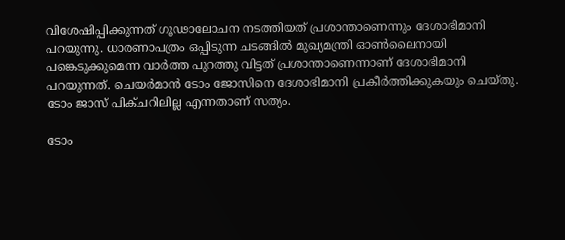വിശേഷിപ്പിക്കുന്നത് ഗൂഢാലോചന നടത്തിയത് പ്രശാന്താണെന്നും ദേശാഭിമാനി പറയുന്നു. ധാരണാപത്രം ഒപ്പിടുന്ന ചടങ്ങില്‍ മുഖ്യമന്ത്രി ഓണ്‍ലൈനായി പങ്കെടുക്കുമെന്ന വാര്‍ത്ത പുറത്തു വിട്ടത് പ്രശാന്താണെന്നാണ് ദേശാഭിമാനി പറയുന്നത്. ചെയര്‍മാന്‍ ടോം ജോസിനെ ദേശാഭിമാനി പ്രകീര്‍ത്തിക്കുകയും ചെയ്തു. ടോം ജാസ് പിക്ചറിലില്ല എന്നതാണ് സത്യം.

ടോം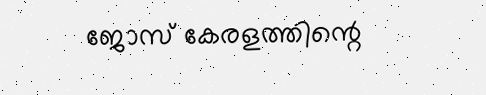ജോസ് കേരളത്തിന്റെ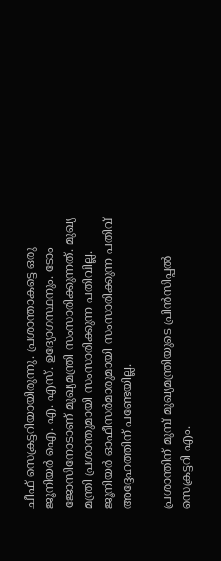ചീഫ് സെക്രട്ടറിയായിരുന്നു. പ്രശാന്താകട്ടെ ഒരു ജൂനിയര്‍ ഐ. എ. എസ്. ഉദ്യോഗസ്ഥനും. ടോം ജോസിനോടാണ് മുഖ്യമന്ത്രി സംസാരിക്കുന്നത്. മുഖ്യ മന്ത്രി പ്രശാന്തുമായി സംസാരിക്കുന്ന പതിവില്ല. ജൂനിയര്‍ ഓഫീസര്‍മാരുമായി സംസാരിക്കുന്ന പതിവ് അദ്ദേഹത്തിന് പണ്ടേയില്ല.

പ്രശാന്തിന് മുമ്പ് മുഖ്യമന്ത്രിയുടെ പ്രിന്‍സിപ്പല്‍ സെക്രട്ടറി എം.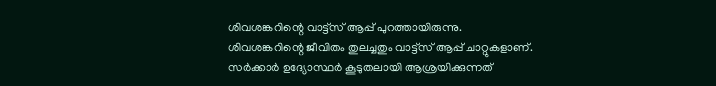ശിവശങ്കറിന്റെ വാട്ട്‌സ് ആപ്പ് പുറത്തായിരുന്നു. ശിവശങ്കറിന്റെ ജീവിതം തുലച്ചതും വാട്ട്‌സ് ആപ്പ് ചാറ്റുകളാണ്. സര്‍ക്കാര്‍ ഉദ്യോസ്ഥര്‍ കൂടുതലായി ആശ്രയിക്കുന്നത്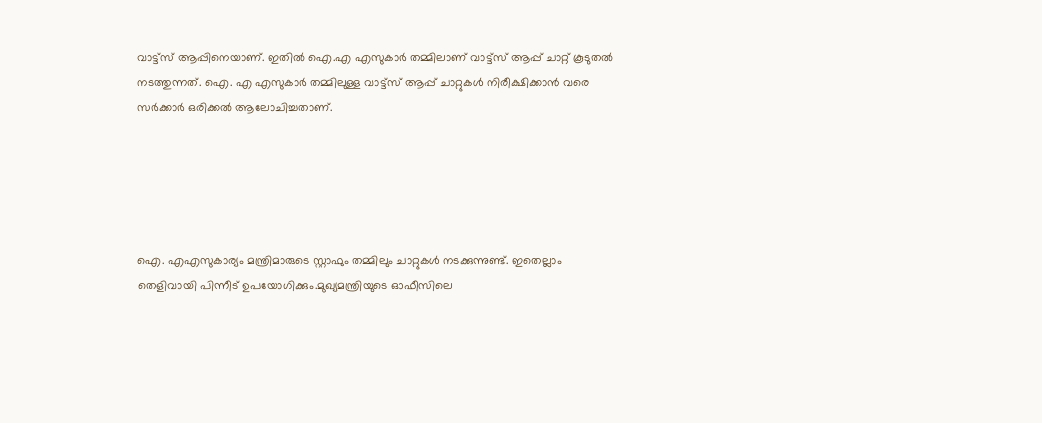വാട്ട്‌സ് ആപ്പിനെയാണ്. ഇതില്‍ ഐ.എ എസുകാര്‍ തമ്മിലാണ് വാട്ട്‌സ് ആപ്പ് ചാറ്റ് കൂടുതല്‍ നടത്തുന്നത്. ഐ. എ എസുകാര്‍ തമ്മിലുള്ള വാട്ട്‌സ് ആപ്പ് ചാറ്റുകള്‍ നിരീക്ഷിക്കാന്‍ വരെ സര്‍ക്കാര്‍ ഒരിക്കല്‍ ആലോചിച്ചതാണ്.





ഐ. എഎസുകാര്യം മന്ത്രിമാരുടെ സ്റ്റാഫും തമ്മിലും ചാറ്റുകള്‍ നടക്കുന്നുണ്ട്. ഇതെല്ലാം തെളിവായി പിന്നീട് ഉപയോഗിക്കും.മുഖ്യമന്ത്രിയുടെ ഓഫീസിലെ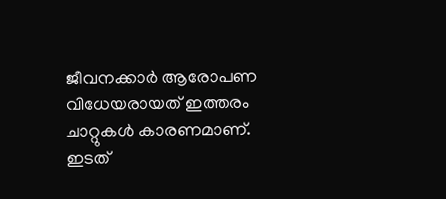ജീവനക്കാര്‍ ആരോപണ വിധേയരായത് ഇത്തരം ചാറ്റുകള്‍ കാരണമാണ്. ഇടത്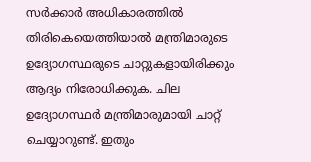സര്‍ക്കാര്‍ അധികാരത്തില്‍ തിരികെയെത്തിയാല്‍ മന്ത്രിമാരുടെ ഉദ്യോഗസ്ഥരുടെ ചാറ്റുകളായിരിക്കും ആദ്യം നിരോധിക്കുക. ചില ഉദ്യോഗസ്ഥര്‍ മന്ത്രിമാരുമായി ചാറ്റ് ചെയ്യാറുണ്ട്. ഇതും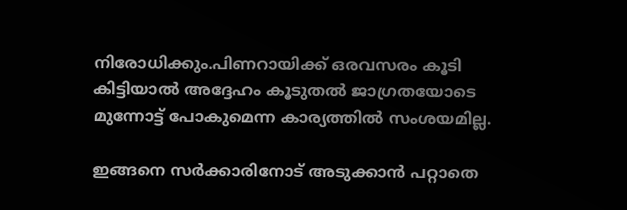നിരോധിക്കും.പിണറായിക്ക് ഒരവസരം കൂടി കിട്ടിയാല്‍ അദ്ദേഹം കൂടുതല്‍ ജാഗ്രതയോടെ മുന്നോട്ട് പോകുമെന്ന കാര്യത്തില്‍ സംശയമില്ല.

ഇങ്ങനെ സര്‍ക്കാരിനോട് അടുക്കാന്‍ പറ്റാതെ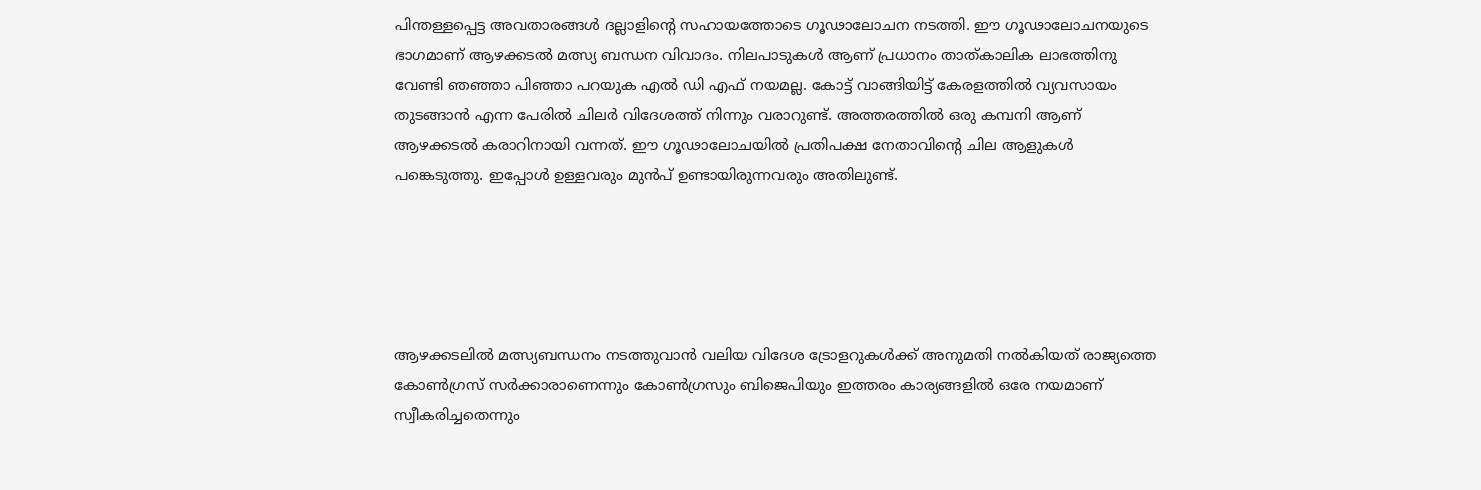പിന്തള്ളപ്പെട്ട അവതാരങ്ങള്‍ ദല്ലാളിന്റെ സഹായത്തോടെ ഗൂഢാലോചന നടത്തി. ഈ ഗൂഢാലോചനയുടെ ഭാഗമാണ് ആഴക്കടല്‍ മത്സ്യ ബന്ധന വിവാദം. നിലപാടുകള്‍ ആണ് പ്രധാനം താത്കാലിക ലാഭത്തിനു വേണ്ടി ഞഞ്ഞാ പിഞ്ഞാ പറയുക എല്‍ ഡി എഫ് നയമല്ല. കോട്ട് വാങ്ങിയിട്ട് കേരളത്തില്‍ വ്യവസായം തുടങ്ങാന്‍ എന്ന പേരില്‍ ചിലര്‍ വിദേശത്ത് നിന്നും വരാറുണ്ട്. അത്തരത്തില്‍ ഒരു കമ്പനി ആണ് ആഴക്കടല്‍ കരാറിനായി വന്നത്. ഈ ഗൂഢാലോചയില്‍ പ്രതിപക്ഷ നേതാവിന്റെ ചില ആളുകള്‍ പങ്കെടുത്തു. ഇപ്പോള്‍ ഉള്ളവരും മുന്‍പ് ഉണ്ടായിരുന്നവരും അതിലുണ്ട്.





ആഴക്കടലില്‍ മത്സ്യബന്ധനം നടത്തുവാന്‍ വലിയ വിദേശ ട്രോളറുകള്‍ക്ക് അനുമതി നല്‍കിയത് രാജ്യത്തെ കോണ്‍ഗ്രസ് സര്‍ക്കാരാണെന്നും കോണ്‍ഗ്രസും ബിജെപിയും ഇത്തരം കാര്യങ്ങളില്‍ ഒരേ നയമാണ് സ്വീകരിച്ചതെന്നും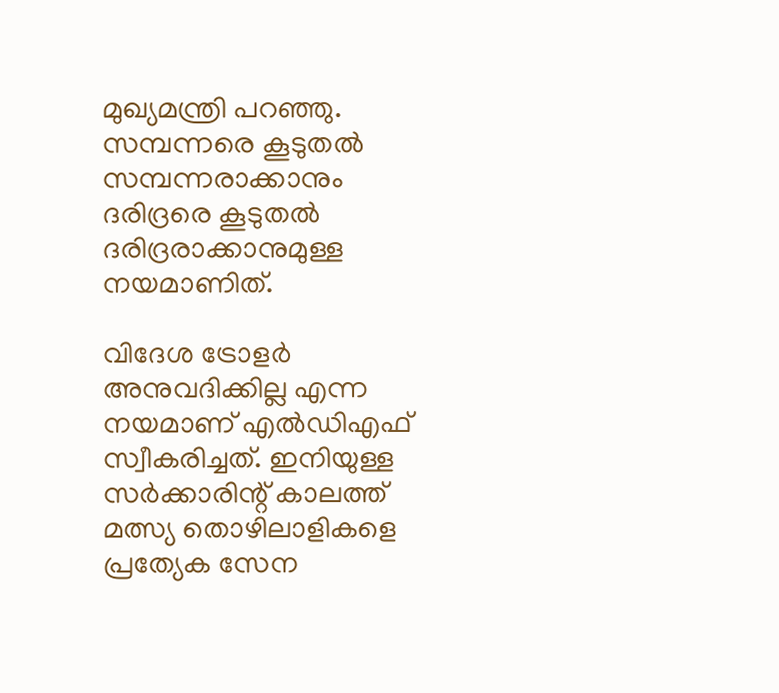മുഖ്യമന്ത്രി പറഞ്ഞു. സമ്പന്നരെ കൂടുതല്‍ സമ്പന്നരാക്കാനും ദരിദ്രരെ കൂടുതല്‍ ദരിദ്രരാക്കാനുമുള്ള നയമാണിത്.

വിദേശ ട്രോളര്‍ അനുവദിക്കില്ല എന്ന നയമാണ് എല്‍ഡിഎഫ് സ്വീകരിച്ചത്. ഇനിയുള്ള സര്‍ക്കാരിന്റ് കാലത്ത് മത്സ്യ തൊഴിലാളികളെ പ്രത്യേക സേന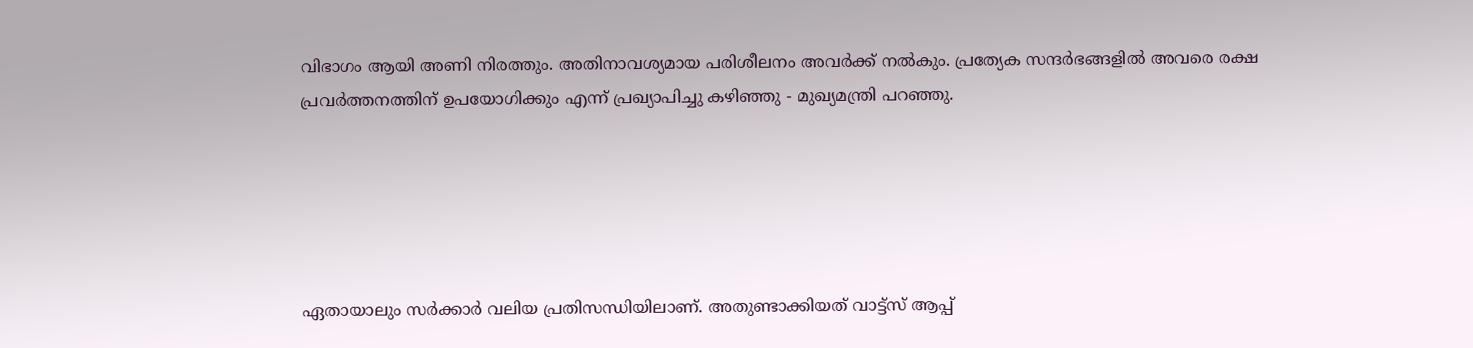വിഭാഗം ആയി അണി നിരത്തും. അതിനാവശ്യമായ പരിശീലനം അവര്‍ക്ക് നല്‍കും. പ്രത്യേക സന്ദര്‍ഭങ്ങളില്‍ അവരെ രക്ഷ പ്രവര്‍ത്തനത്തിന് ഉപയോഗിക്കും എന്ന് പ്രഖ്യാപിച്ചു കഴിഞ്ഞു - മുഖ്യമന്ത്രി പറഞ്ഞു.





ഏതായാലും സര്‍ക്കാര്‍ വലിയ പ്രതിസന്ധിയിലാണ്. അതുണ്ടാക്കിയത് വാട്ട്‌സ് ആപ്പ്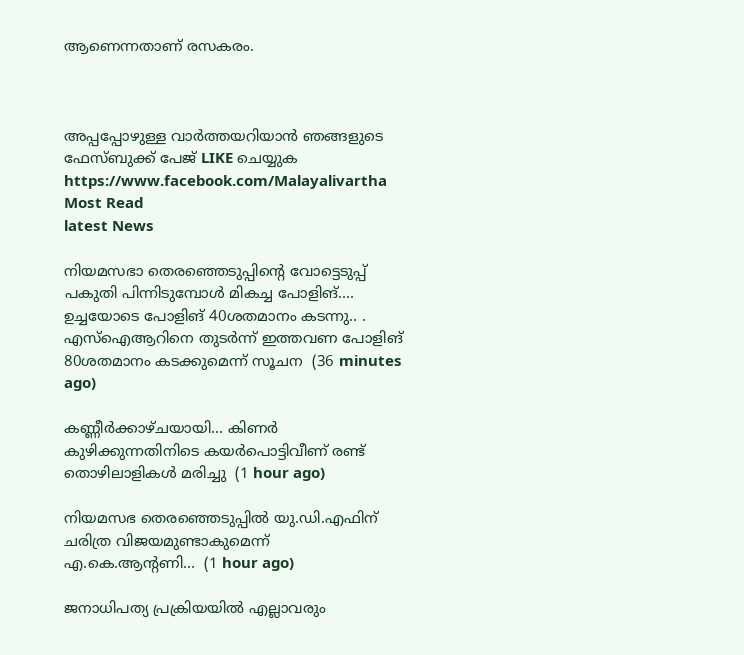ആണെന്നതാണ് രസകരം.



അപ്പപ്പോഴുള്ള വാര്‍ത്തയറിയാന്‍ ഞങ്ങളുടെ ഫേസ്‌ബുക്ക്‌ പേജ് LIKE ചെയ്യുക
https://www.facebook.com/Malayalivartha
Most Read
latest News

നിയമസഭാ തെരഞ്ഞെടുപ്പിന്‍റെ വോട്ടെടുപ്പ് പകുതി പിന്നിടുമ്പോള്‍ മികച്ച പോളിങ്.... ഉച്ചയോടെ പോളിങ് 40ശതമാനം കടന്നു.. . എസ്ഐആറിനെ തുടര്‍ന്ന് ഇത്തവണ പോളിങ് 80ശതമാനം കടക്കുമെന്ന് സൂചന  (36 minutes ago)

കണ്ണീർക്കാഴ്ചയായി... കിണർ കുഴിക്കുന്നതിനിടെ കയർപൊട്ടിവീണ് രണ്ട് തൊഴിലാളികൾ മരിച്ചു  (1 hour ago)

നിയമസഭ തെരഞ്ഞെടുപ്പിൽ യു.ഡി.എഫിന് ചരിത്ര വിജയമുണ്ടാകുമെന്ന് എ.കെ.ആന്റണി...  (1 hour ago)

ജനാധിപത്യ പ്രക്രിയയിൽ എല്ലാവരും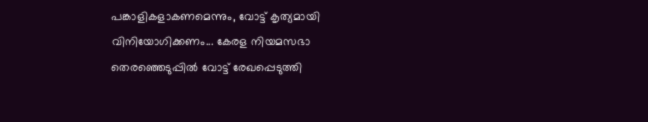പങ്കാളികളാകണമെന്നും, വോട്ട് കൃത്യമായി വിനിയോഗിക്കണം... കേരള നിയമസഭാ തെരഞ്ഞെടുപ്പിൽ വോട്ട് രേഖപ്പെടുത്തി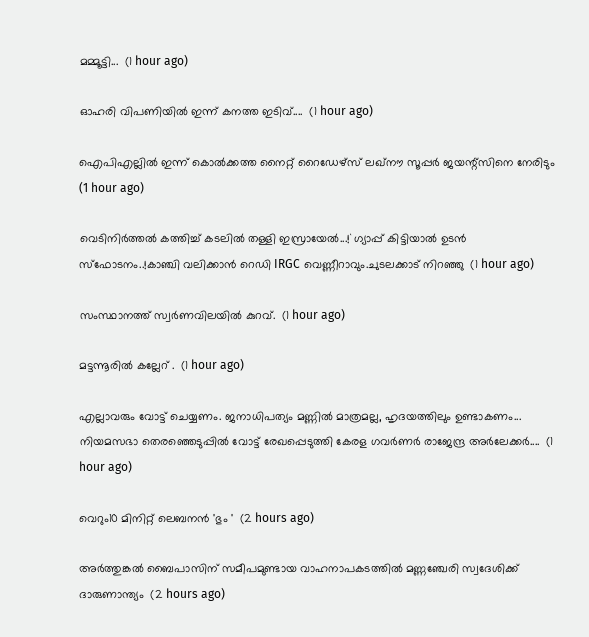മമ്മൂട്ടി...  (1 hour ago)

ഓഹരി വിപണിയിൽ ഇന്ന് കനത്ത ഇടിവ്....  (1 hour ago)

ഐപിഎല്ലിൽ ഇന്ന് കൊൽക്കത്ത നൈറ്റ് റൈഡേഴ്‌സ് ലഖ്നൗ സൂപ്പർ ജയന്റ്സിനെ നേരിടും  (1 hour ago)

വെടിനിർത്തൽ കത്തിച്ച് കടലിൽ തള്ളി ഇസ്രായേൽ...!` ഗ്യാപ്പ് കിട്ടിയാൽ ഉടൻ സ്ഫോടനം..!കാഞ്ചി വലിക്കാൻ റെഡി IRGC വെണ്ണീറാവും.ചുടലക്കാട് നിറഞ്ഞു  (1 hour ago)

സംസ്ഥാനത്ത് സ്വർണവിലയിൽ കുറവ്.  (1 hour ago)

മട്ടന്നൂരിൽ കല്ലേറ് .  (1 hour ago)

എല്ലാവരും വോട്ട് ചെയ്യണം. ജനാധിപത്യം മണ്ണിൽ മാത്രമല്ല, ഹൃദയത്തിലും ഉണ്ടാകണം... നിയമസഭാ തെരഞ്ഞെടുപ്പിൽ വോട്ട് രേഖപ്പെടുത്തി കേരള ഗവർണർ രാജേന്ദ്ര അർലേക്കർ....  (1 hour ago)

വെറും10 മിനിറ്റ് ലെബനൻ 'ഭും '  (2 hours ago)

അർത്തുങ്കൽ ബൈപാസിന് സമീപമുണ്ടായ വാഹനാപകടത്തിൽ മണ്ണഞ്ചേരി സ്വദേശിക്ക് ദാരുണാന്ത്യം  (2 hours ago)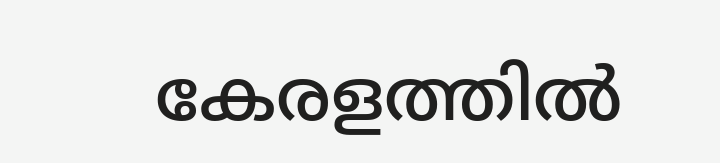കേരളത്തിൽ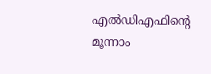എൽഡിഎഫിന്റെ മൂന്നാം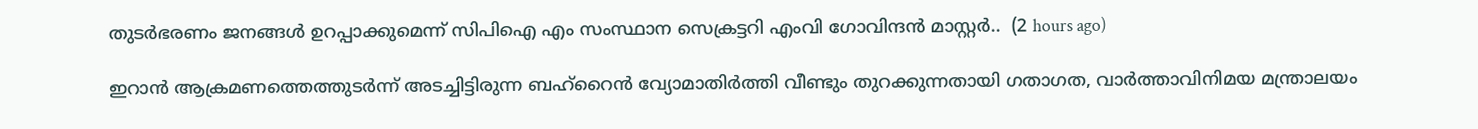തുടർഭരണം ജനങ്ങൾ ഉറപ്പാക്കുമെന്ന് സിപിഐ എം സംസ്ഥാന സെക്രട്ടറി എംവി ഗോവിന്ദൻ മാസ്റ്റർ..  (2 hours ago)

ഇറാൻ ആക്രമണത്തെത്തുടർന്ന് അടച്ചിട്ടിരുന്ന ബഹ്‌റൈൻ വ്യോമാതിർത്തി വീണ്ടും തുറക്കുന്നതായി ഗതാഗത, വാർത്താവിനിമയ മന്ത്രാലയം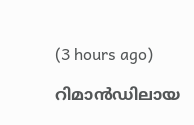(3 hours ago)

റിമാൻഡിലായ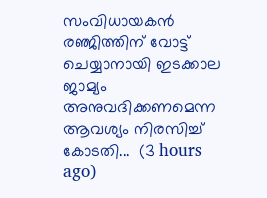സംവിധായകൻ രഞ്ജിത്തിന് വോട്ട് ചെയ്യാനായി ഇടക്കാല ജാമ്യം അനുവദിക്കണമെന്ന ആവശ്യം നിരസിച്ച് കോടതി...  (3 hours ago)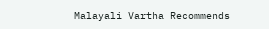Malayali Vartha Recommends